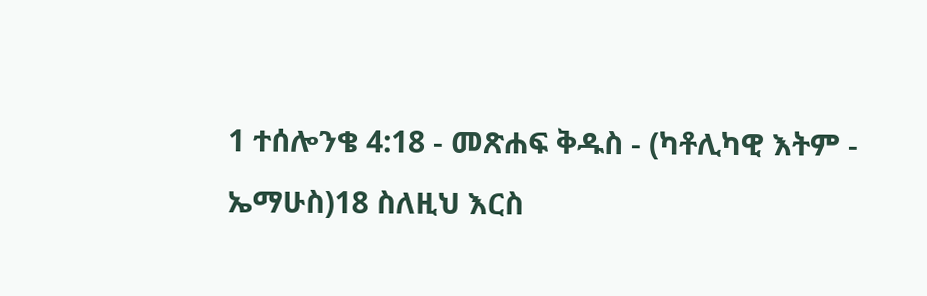1 ተሰሎንቄ 4:18 - መጽሐፍ ቅዱስ - (ካቶሊካዊ እትም - ኤማሁስ)18 ስለዚህ እርስ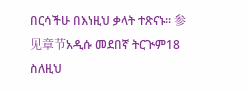በርሳችሁ በእነዚህ ቃላት ተጽናኑ። 参见章节አዲሱ መደበኛ ትርጒም18 ስለዚህ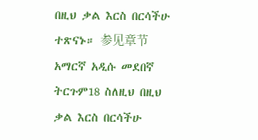በዚህ ቃል እርስ በርሳችሁ ተጽናኑ። 参见章节አማርኛ አዲሱ መደበኛ ትርጉም18 ስለዚህ በዚህ ቃል እርስ በርሳችሁ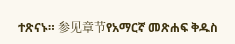ተጽናኑ። 参见章节የአማርኛ መጽሐፍ ቅዱስ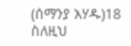(ሰማንያ አሃዱ)18 ስለዚህ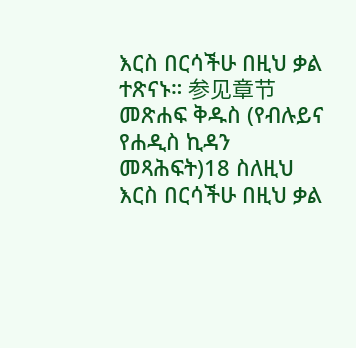እርስ በርሳችሁ በዚህ ቃል ተጽናኑ። 参见章节መጽሐፍ ቅዱስ (የብሉይና የሐዲስ ኪዳን መጻሕፍት)18 ስለዚህ እርስ በርሳችሁ በዚህ ቃል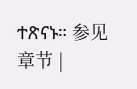ተጽናኑ። 参见章节 |